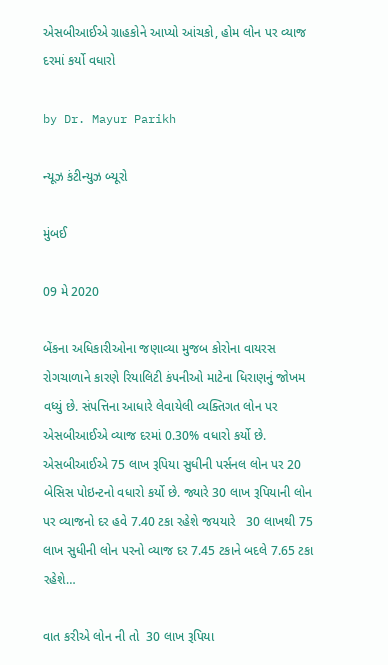એસબીઆઈએ ગ્રાહકોને આપ્યો આંચકો, હોમ લોન પર વ્યાજ દરમાં કર્યો વધારો

by Dr. Mayur Parikh

ન્યૂઝ કંટીન્યુઝ બ્યૂરો

મુંબઈ

09 મે 2020

બેંકના અધિકારીઓના જણાવ્યા મુજબ કોરોના વાયરસ રોગચાળાને કારણે રિયાલિટી કંપનીઓ માટેના ધિરાણનું જોખમ વધ્યું છે. સંપત્તિના આધારે લેવાયેલી વ્યક્તિગત લોન પર એસબીઆઈએ વ્યાજ દરમાં 0.30% વધારો કર્યો છે. એસબીઆઈએ 75 લાખ રૂપિયા સુધીની પર્સનલ લોન પર 20 બેસિસ પોઇન્ટનો વધારો કર્યો છે. જ્યારે 30 લાખ રૂપિયાની લોન પર વ્યાજનો દર હવે 7.40 ટકા રહેશે જયયારે   30 લાખથી 75 લાખ સુધીની લોન પરનો વ્યાજ દર 7.45 ટકાને બદલે 7.65 ટકા રહેશે…

વાત કરીએ લોન ની તો  30 લાખ રૂપિયા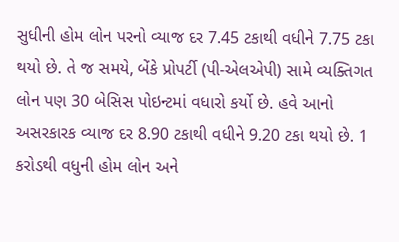સુધીની હોમ લોન પરનો વ્યાજ દર 7.45 ટકાથી વધીને 7.75 ટકા થયો છે. તે જ સમયે, બેંકે પ્રોપર્ટી (પી-એલએપી) સામે વ્યક્તિગત લોન પણ 30 બેસિસ પોઇન્ટમાં વધારો કર્યો છે. હવે આનો અસરકારક વ્યાજ દર 8.90 ટકાથી વધીને 9.20 ટકા થયો છે. 1 કરોડથી વધુની હોમ લોન અને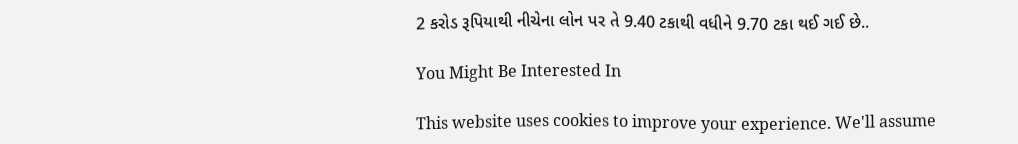2 કરોડ રૂપિયાથી નીચેના લોન પર તે 9.40 ટકાથી વધીને 9.70 ટકા થઈ ગઈ છે..

You Might Be Interested In

This website uses cookies to improve your experience. We'll assume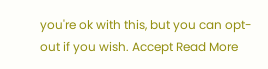you're ok with this, but you can opt-out if you wish. Accept Read More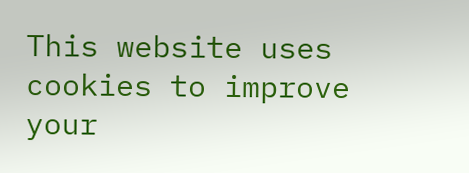This website uses cookies to improve your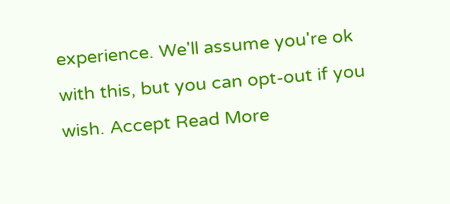experience. We'll assume you're ok with this, but you can opt-out if you wish. Accept Read More